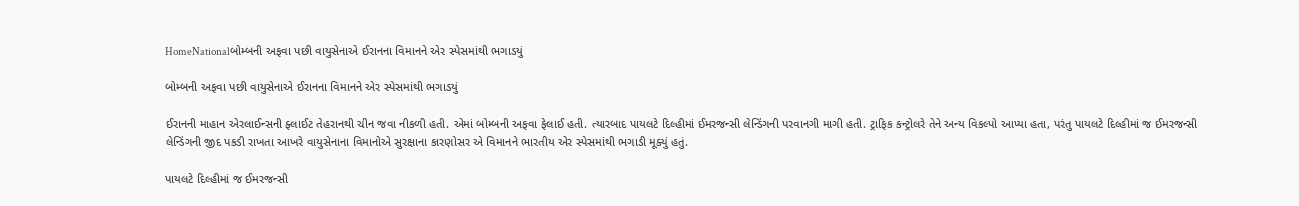HomeNationalબોમ્બની અફવા પછી વાયુસેનાએ ઈરાનના વિમાનને એર સ્પેસમાંથી ભગાડયું

બોમ્બની અફવા પછી વાયુસેનાએ ઈરાનના વિમાનને એર સ્પેસમાંથી ભગાડયું

ઈરાનની માહાન એરલાઈન્સની ફ્લાઈટ તેહરાનથી ચીન જવા નીકળી હતી. એમાં બોમ્બની અફવા ફેલાઈ હતી. ત્યારબાદ પાયલટે દિલ્હીમાં ઈમરજન્સી લેન્ડિંગની પરવાનગી માગી હતી. ટ્રાફિક કન્ટ્રોલરે તેને અન્ય વિકલ્પો આપ્યા હતા, પરંતુ પાયલટે દિલ્હીમાં જ ઈમરજન્સી લેન્ડિંગની જીદ પકડી રાખતા આખરે વાયુસેનાના વિમાનોએ સુરક્ષાના કારણોસર એ વિમાનને ભારતીય એર સ્પેસમાંથી ભગાડી મૂક્યું હતું.

પાયલટે દિલ્હીમાં જ ઈમરજન્સી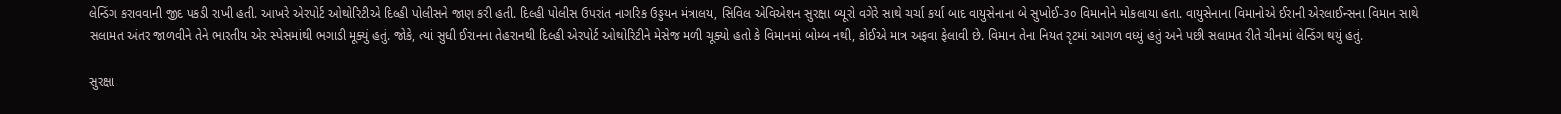લેન્ડિંગ કરાવવાની જીદ પકડી રાખી હતી. આખરે એરપોર્ટ ઓથોરિટીએ દિલ્હી પોલીસને જાણ કરી હતી. દિલ્હી પોલીસ ઉપરાંત નાગરિક ઉડ્ડયન મંત્રાલય, સિવિલ એવિએશન સુરક્ષા બ્યૂરો વગેરે સાથે ચર્ચા કર્યા બાદ વાયુસેનાના બે સુખોઈ-૩૦ વિમાનોને મોકલાયા હતા. વાયુસેનાના વિમાનોએ ઈરાની એરલાઈન્સના વિમાન સાથે સલામત અંતર જાળવીને તેને ભારતીય એર સ્પેસમાંથી ભગાડી મૂક્યું હતું. જોકે, ત્યાં સુધી ઈરાનના તેહરાનથી દિલ્હી એરપોર્ટ ઓથોરિટીને મેસેજ મળી ચૂક્યો હતો કે વિમાનમાં બોમ્બ નથી, કોઈએ માત્ર અફવા ફેલાવી છે. વિમાન તેના નિયત રૃટમાં આગળ વધ્યું હતું અને પછી સલામત રીતે ચીનમાં લેન્ડિંગ થયું હતું.

સુરક્ષા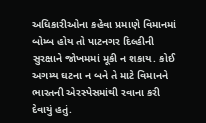અધિકારીઓના કહેવા પ્રમાણે વિમાનમાં બોમ્બ હોય તો પાટનગર દિલ્હીની સુરક્ષાને જોખમમાં મૂકી ન શકાય. કોઈ અગમ્ય ઘટના ન બને તે માટે વિમાનને ભારતની એરસ્પેસમાંથી રવાના કરી દેવાયું હતું.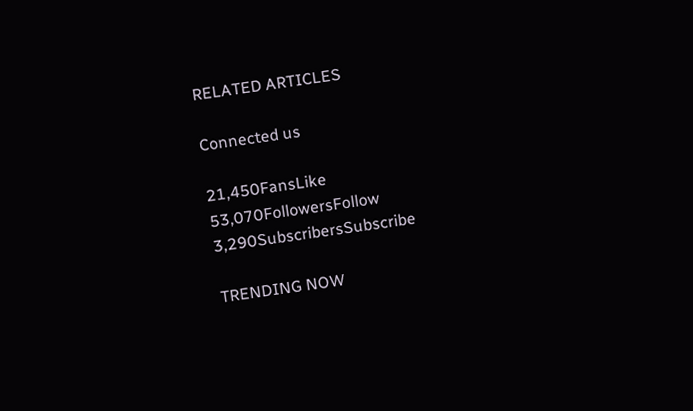RELATED ARTICLES

Connected us

21,450FansLike
53,070FollowersFollow
3,290SubscribersSubscribe

TRENDING NOW